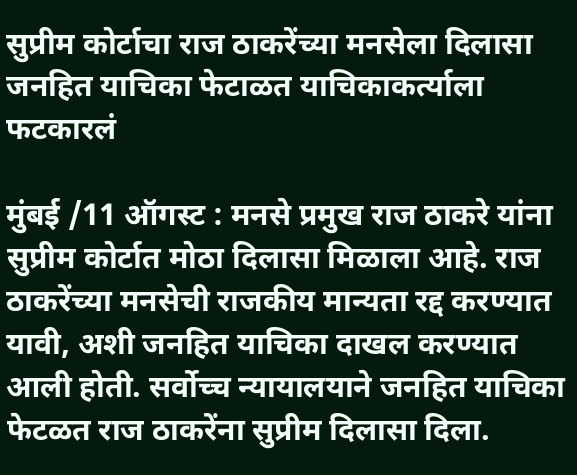सुप्रीम कोर्टाचा राज ठाकरेंच्या मनसेला दिलासा
जनहित याचिका फेटाळत याचिकाकर्त्याला फटकारलं

मुंबई /11 ऑगस्ट : मनसे प्रमुख राज ठाकरे यांना सुप्रीम कोर्टात मोठा दिलासा मिळाला आहे. राज ठाकरेंच्या मनसेची राजकीय मान्यता रद्द करण्यात यावी, अशी जनहित याचिका दाखल करण्यात आली होती. सर्वोच्च न्यायालयाने जनहित याचिका फेटळत राज ठाकरेंना सुप्रीम दिलासा दिला.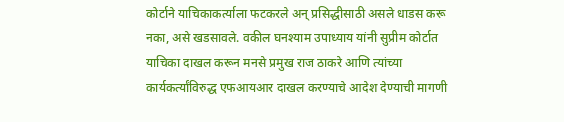कोर्टाने याचिकाकर्त्याला फटकरले अन् प्रसिद्धीसाठी असले धाडस करू नका, असे खडसावले. वकील घनश्याम उपाध्याय यांनी सुप्रीम कोर्टात याचिका दाखल करून मनसे प्रमुख राज ठाकरे आणि त्यांच्या कार्यकर्त्यांविरुद्ध एफआयआर दाखल करण्याचे आदेश देण्याची मागणी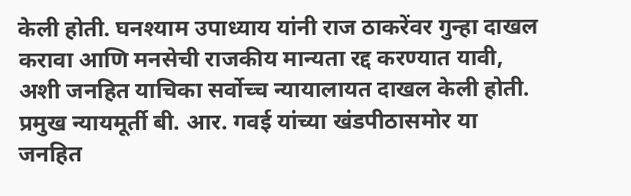केली होती. घनश्याम उपाध्याय यांनी राज ठाकरेंवर गुन्हा दाखल करावा आणि मनसेची राजकीय मान्यता रद्द करण्यात यावी, अशी जनहित याचिका सर्वोच्च न्यायालायत दाखल केली होती. प्रमुख न्यायमूर्ती बी. आर. गवई यांच्या खंडपीठासमोर या जनहित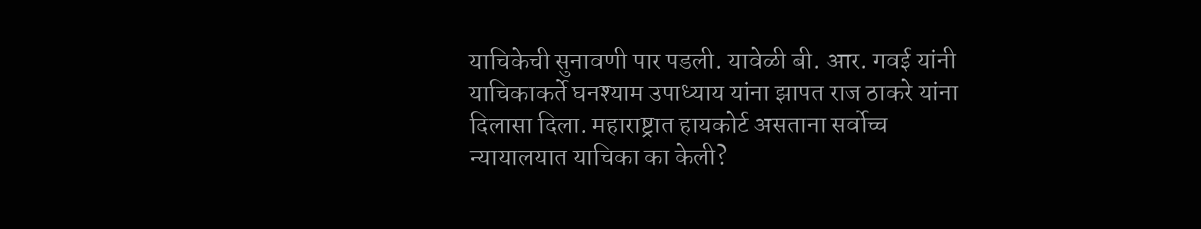याचिकेची सुनावणी पार पडली. यावेळी बी. आर. गवई यांनी याचिकाकर्ते घनश्याम उपाध्याय यांना झापत राज ठाकरे यांना दिलासा दिला. महाराष्ट्रात हायकोर्ट असताना सर्वोच्च न्यायालयात याचिका का केली?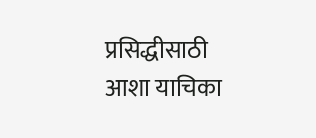प्रसिद्धीसाठी आशा याचिका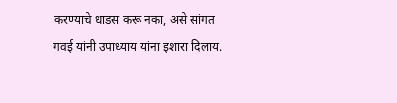करण्याचे धाडस करू नका, असे सांगत गवई यांनी उपाध्याय यांना इशारा दिलाय.